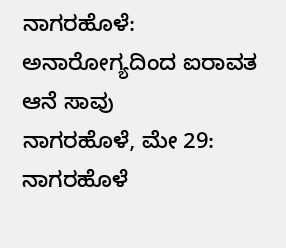ನಾಗರಹೊಳೆ: ಅನಾರೋಗ್ಯದಿಂದ ಐರಾವತ ಆನೆ ಸಾವು
ನಾಗರಹೊಳೆ, ಮೇ 29: ನಾಗರಹೊಳೆ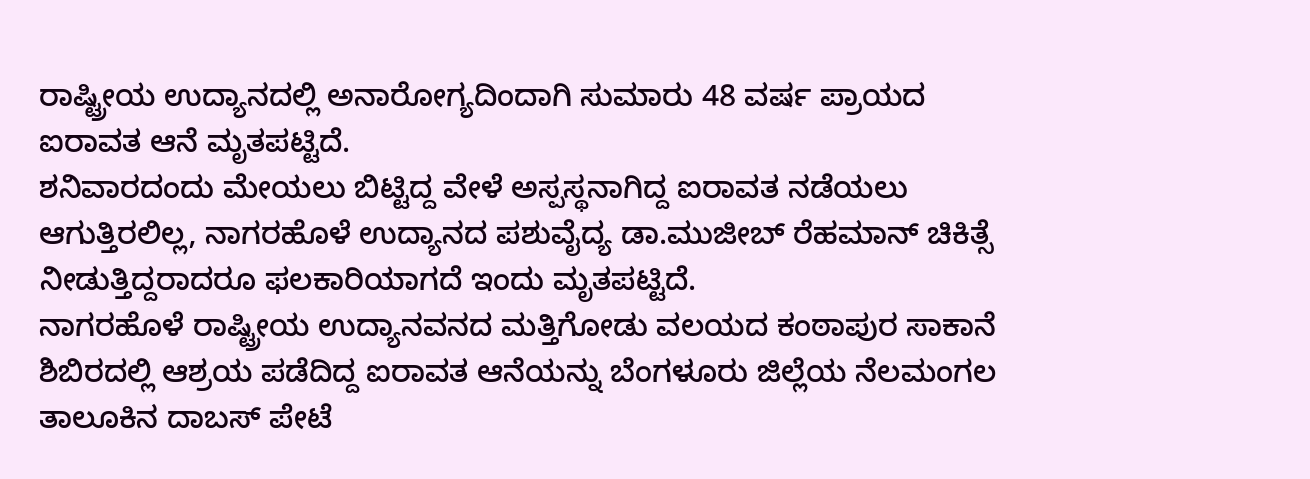ರಾಷ್ಟ್ರೀಯ ಉದ್ಯಾನದಲ್ಲಿ ಅನಾರೋಗ್ಯದಿಂದಾಗಿ ಸುಮಾರು 48 ವರ್ಷ ಪ್ರಾಯದ ಐರಾವತ ಆನೆ ಮೃತಪಟ್ಟಿದೆ.
ಶನಿವಾರದಂದು ಮೇಯಲು ಬಿಟ್ಟಿದ್ದ ವೇಳೆ ಅಸ್ಪಸ್ಥನಾಗಿದ್ದ ಐರಾವತ ನಡೆಯಲು ಆಗುತ್ತಿರಲಿಲ್ಲ, ನಾಗರಹೊಳೆ ಉದ್ಯಾನದ ಪಶುವೈದ್ಯ ಡಾ.ಮುಜೀಬ್ ರೆಹಮಾನ್ ಚಿಕಿತ್ಸೆ ನೀಡುತ್ತಿದ್ದರಾದರೂ ಫಲಕಾರಿಯಾಗದೆ ಇಂದು ಮೃತಪಟ್ಟಿದೆ.
ನಾಗರಹೊಳೆ ರಾಷ್ಟ್ರೀಯ ಉದ್ಯಾನವನದ ಮತ್ತಿಗೋಡು ವಲಯದ ಕಂಠಾಪುರ ಸಾಕಾನೆ ಶಿಬಿರದಲ್ಲಿ ಆಶ್ರಯ ಪಡೆದಿದ್ದ ಐರಾವತ ಆನೆಯನ್ನು ಬೆಂಗಳೂರು ಜಿಲ್ಲೆಯ ನೆಲಮಂಗಲ ತಾಲೂಕಿನ ದಾಬಸ್ ಪೇಟೆ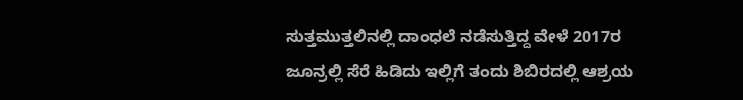ಸುತ್ತಮುತ್ತಲಿನಲ್ಲಿ ದಾಂಧಲೆ ನಡೆಸುತ್ತಿದ್ದ ವೇಳೆ 2017ರ ಜೂನ್ರಲ್ಲಿ ಸೆರೆ ಹಿಡಿದು ಇಲ್ಲಿಗೆ ತಂದು ಶಿಬಿರದಲ್ಲಿ ಆಶ್ರಯ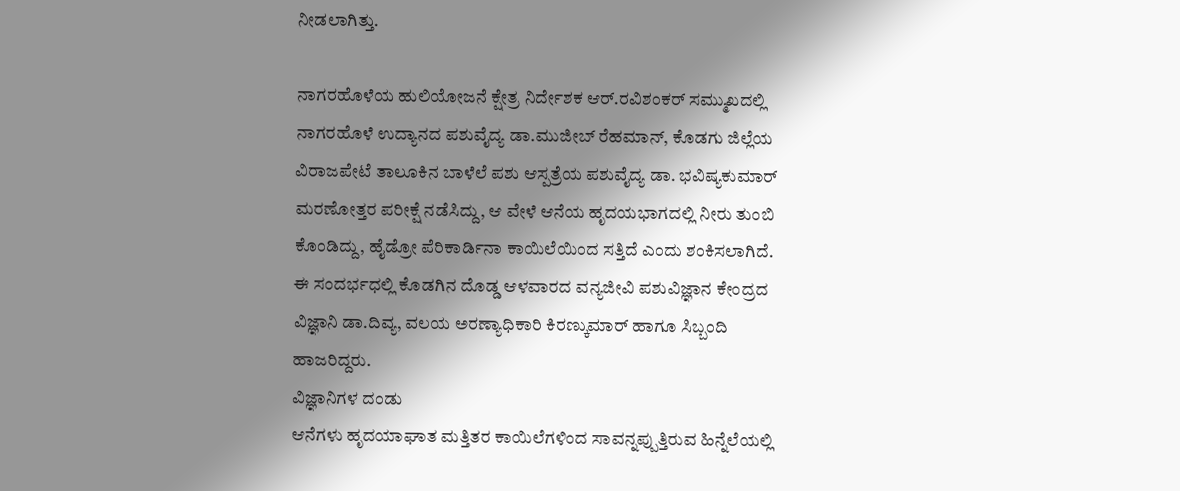ನೀಡಲಾಗಿತ್ತು.

ನಾಗರಹೊಳೆಯ ಹುಲಿಯೋಜನೆ ಕ್ಷೇತ್ರ ನಿರ್ದೇಶಕ ಆರ್.ರವಿಶಂಕರ್ ಸಮ್ಮುಖದಲ್ಲಿ ನಾಗರಹೊಳೆ ಉದ್ಯಾನದ ಪಶುವೈದ್ಯ ಡಾ.ಮುಜೀಬ್ ರೆಹಮಾನ್, ಕೊಡಗು ಜಿಲ್ಲೆಯ ವಿರಾಜಪೇಟೆ ತಾಲೂಕಿನ ಬಾಳೆಲೆ ಪಶು ಆಸ್ಪತ್ರೆಯ ಪಶುವೈದ್ಯ ಡಾ. ಭವಿಷ್ಯಕುಮಾರ್ ಮರಣೋತ್ತರ ಪರೀಕ್ಷೆ ನಡೆಸಿದ್ದು, ಆ ವೇಳೆ ಆನೆಯ ಹೃದಯಭಾಗದಲ್ಲಿ ನೀರು ತುಂಬಿ ಕೊಂಡಿದ್ದು, ಹೈಡ್ರೋ ಪೆರಿಕಾರ್ಡಿನಾ ಕಾಯಿಲೆಯಿಂದ ಸತ್ತಿದೆ ಎಂದು ಶಂಕಿಸಲಾಗಿದೆ.
ಈ ಸಂದರ್ಭಧಲ್ಲಿ ಕೊಡಗಿನ ದೊಡ್ಡ ಆಳವಾರದ ವನ್ಯಜೀವಿ ಪಶುವಿಜ್ಞಾನ ಕೇಂದ್ರದ ವಿಜ್ಞಾನಿ ಡಾ.ದಿವ್ಯ, ವಲಯ ಅರಣ್ಯಾಧಿಕಾರಿ ಕಿರಣ್ಕುಮಾರ್ ಹಾಗೂ ಸಿಬ್ಬಂದಿ ಹಾಜರಿದ್ದರು.
ವಿಜ್ಞಾನಿಗಳ ದಂಡು
ಆನೆಗಳು ಹೃದಯಾಘಾತ ಮತ್ತಿತರ ಕಾಯಿಲೆಗಳಿಂದ ಸಾವನ್ನಪ್ಪುತ್ತಿರುವ ಹಿನ್ನೆಲೆಯಲ್ಲಿ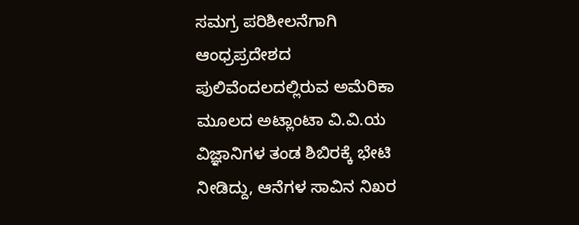ಸಮಗ್ರ ಪರಿಶೀಲನೆಗಾಗಿ ಆಂಧ್ರಪ್ರದೇಶದ ಪುಲಿವೆಂದಲದಲ್ಲಿರುವ ಅಮೆರಿಕಾ ಮೂಲದ ಅಟ್ಲಾಂಟಾ ವಿ.ವಿ.ಯ ವಿಜ್ಞಾನಿಗಳ ತಂಡ ಶಿಬಿರಕ್ಕೆ ಭೇಟಿ ನೀಡಿದ್ದು, ಆನೆಗಳ ಸಾವಿನ ನಿಖರ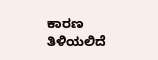ಕಾರಣ ತಿಳಿಯಲಿದೆ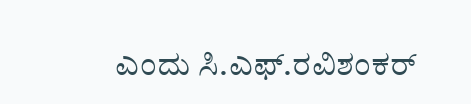ಎಂದು ಸಿ.ಎಫ್.ರವಿಶಂಕರ್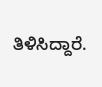ತಿಳಿಸಿದ್ದಾರೆ.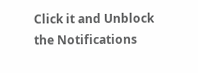Click it and Unblock the Notifications